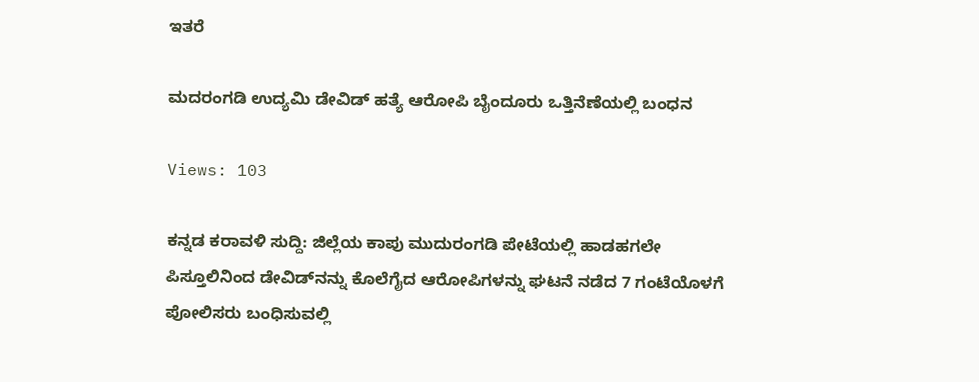ಇತರೆ

ಮದರಂಗಡಿ ಉದ್ಯಮಿ ಡೇವಿಡ್ ಹತ್ಯೆ ಆರೋಪಿ ಬೈಂದೂರು ಒತ್ತಿನೆಣೆಯಲ್ಲಿ ಬಂಧನ

Views: 103

ಕನ್ನಡ ಕರಾವಳಿ ಸುದ್ದಿ: ಜಿಲ್ಲೆಯ ಕಾಪು ಮುದುರಂಗಡಿ ಪೇಟೆಯಲ್ಲಿ ಹಾಡಹಗಲೇ ಪಿಸ್ತೂಲಿನಿಂದ ಡೇವಿಡ್‌ನನ್ನು ಕೊಲೆಗೈದ ಆರೋಪಿಗಳನ್ನು ಘಟನೆ ನಡೆದ 7 ಗಂಟೆಯೊಳಗೆ ಪೋಲಿಸರು ಬಂಧಿಸುವಲ್ಲಿ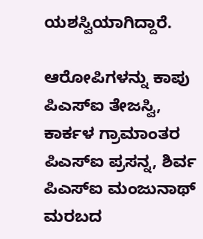ಯಶಸ್ವಿಯಾಗಿದ್ದಾರೆ.

ಆರೋಪಿಗಳನ್ನು ಕಾಪು ಪಿಎಸ್ಐ ತೇಜಸ್ವಿ, ಕಾರ್ಕಳ ಗ್ರಾಮಾಂತರ ಪಿಎಸ್ಐ ಪ್ರಸನ್ನ, ಶಿರ್ವ ಪಿಎಸ್ಐ ಮಂಜುನಾಥ್ ಮರಬದ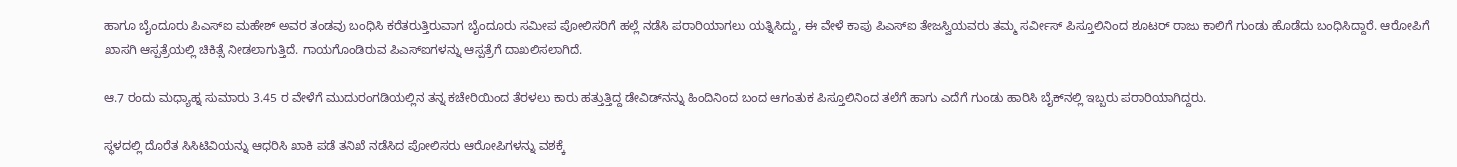ಹಾಗೂ ಬೈಂದೂರು ಪಿಎಸ್ಐ ಮಹೇಶ್ ಅವರ ತಂಡವು ಬಂಧಿಸಿ ಕರೆತರುತ್ತಿರುವಾಗ ಬೈಂದೂರು ಸಮೀಪ ಪೋಲಿಸರಿಗೆ ಹಲ್ಲೆ ನಡೆಸಿ ಪರಾರಿಯಾಗಲು ಯತ್ನಿಸಿದ್ದು, ಈ ವೇಳೆ ಕಾಪು ಪಿಎಸ್ಐ ತೇಜಸ್ವಿಯವರು ತಮ್ಮ ಸರ್ವೀಸ್ ಪಿಸ್ತೂಲಿನಿಂದ ಶೂಟರ್ ರಾಜು ಕಾಲಿಗೆ ಗುಂಡು ಹೊಡೆದು ಬಂಧಿಸಿದ್ದಾರೆ. ಆರೋಪಿಗೆ ಖಾಸಗಿ ಆಸ್ಪತ್ರೆಯಲ್ಲಿ ಚಿಕಿತ್ಸೆ ನೀಡಲಾಗುತ್ತಿದೆ. ಗಾಯಗೊಂಡಿರುವ ಪಿಎಸ್ಐಗಳನ್ನು ಆಸ್ಪತ್ರೆಗೆ ದಾಖಲಿಸಲಾಗಿದೆ.

ಆ.7 ರಂದು ಮಧ್ಯಾಹ್ನ ಸುಮಾರು 3.45 ರ ವೇಳೆಗೆ ಮುದುರಂಗಡಿಯಲ್ಲಿನ ತನ್ನ ಕಚೇರಿಯಿಂದ ತೆರಳಲು ಕಾರು ಹತ್ತುತ್ತಿದ್ದ ಡೇವಿಡ್‌ನನ್ನು ಹಿಂದಿನಿಂದ ಬಂದ ಆಗಂತುಕ ಪಿಸ್ತೂಲಿನಿಂದ ತಲೆಗೆ ಹಾಗು ಎದೆಗೆ ಗುಂಡು ಹಾರಿಸಿ ಬೈಕ್‌ನಲ್ಲಿ ಇಬ್ಬರು ಪರಾರಿಯಾಗಿದ್ದರು.

ಸ್ಥಳದಲ್ಲಿ ದೊರೆತ ಸಿಸಿಟಿವಿಯನ್ನು ಆಧರಿಸಿ ಖಾಕಿ ಪಡೆ ತನಿಖೆ ನಡೆಸಿದ ಪೋಲಿಸರು ಆರೋಪಿಗಳನ್ನು ವಶಕ್ಕೆ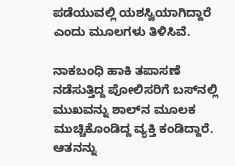ಪಡೆಯುವಲ್ಲಿ ಯಶಸ್ವಿಯಾಗಿದ್ದಾರೆ ಎಂದು ಮೂಲಗಳು ತಿಳಿಸಿವೆ.

ನಾಕಬಂಧಿ ಹಾಕಿ ತಪಾಸಣೆ ನಡೆಸುತ್ತಿದ್ದ ಪೋಲಿಸರಿಗೆ ಬಸ್‌ನಲ್ಲಿ ಮುಖವನ್ನು ಶಾಲ್‌ನ ಮೂಲಕ ಮುಚ್ಚಿಕೊಂಡಿದ್ದ ವ್ಯಕ್ತಿ ಕಂಡಿದ್ದಾರೆ. ಆತನನ್ನು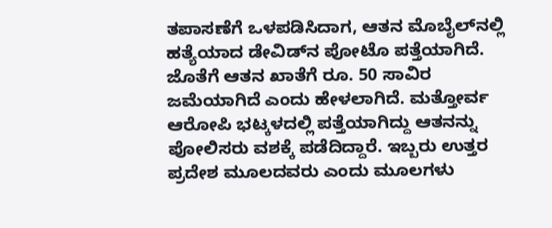ತಪಾಸಣೆಗೆ ಒಳಪಡಿಸಿದಾಗ, ಆತನ ಮೊಬೈಲ್‌ನಲ್ಲಿ ಹತ್ಯೆಯಾದ ಡೇವಿಡ್‌ನ ಪೋಟೊ ಪತ್ತೆಯಾಗಿದೆ‌. ಜೊತೆಗೆ ಆತನ ಖಾತೆಗೆ ರೂ. 50 ಸಾವಿರ ಜಮೆಯಾಗಿದೆ ಎಂದು ಹೇಳಲಾಗಿದೆ. ಮತ್ತೋರ್ವ ಆರೋಪಿ ಭಟ್ಕಳದಲ್ಲಿ ಪತ್ತೆಯಾಗಿದ್ದು ಆತನನ್ನು ಪೋಲಿಸರು ವಶಕ್ಕೆ ಪಡೆದಿದ್ದಾರೆ. ಇಬ್ಬರು ಉತ್ತರ ಪ್ರದೇಶ ಮೂಲದವರು ಎಂದು ಮೂಲಗಳು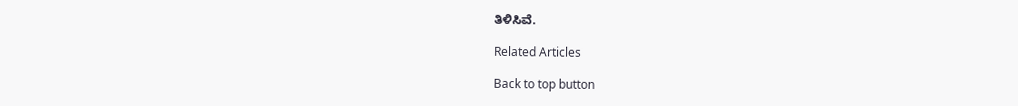ತಿಳಿಸಿವೆ.

Related Articles

Back to top button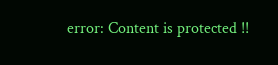error: Content is protected !!